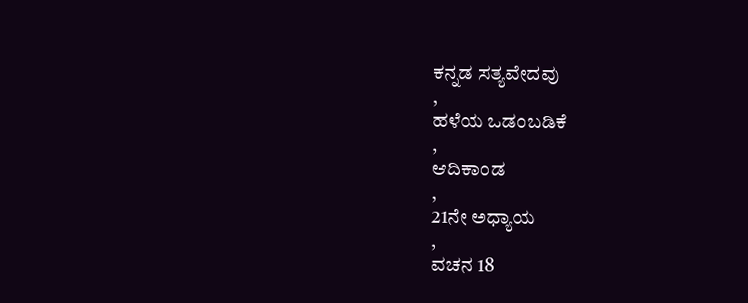ಕನ್ನಡ ಸತ್ಯವೇದವು
,
ಹಳೆಯ ಒಡಂಬಡಿಕೆ
,
ಆದಿಕಾಂಡ
,
21ನೇ ಅಧ್ಯಾಯ
,
ವಚನ 18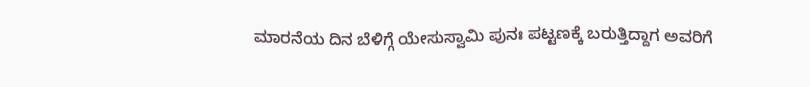ಮಾರನೆಯ ದಿನ ಬೆಳಿಗ್ಗೆ ಯೇಸುಸ್ವಾಮಿ ಪುನಃ ಪಟ್ಟಣಕ್ಕೆ ಬರುತ್ತಿದ್ದಾಗ ಅವರಿಗೆ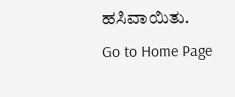ಹಸಿವಾಯಿತು.
Go to Home Page